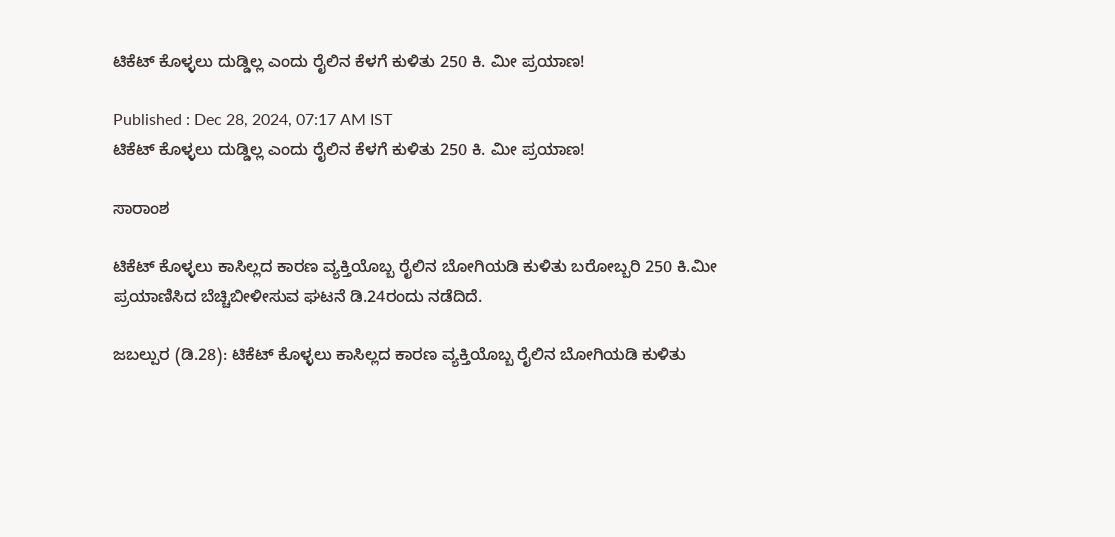ಟಿಕೆಟ್‌ ಕೊಳ್ಳಲು ದುಡ್ಡಿಲ್ಲ ಎಂದು ರೈಲಿನ ಕೆಳಗೆ ಕುಳಿತು 250 ಕಿ. ಮೀ ಪ್ರಯಾಣ!

Published : Dec 28, 2024, 07:17 AM IST
ಟಿಕೆಟ್‌ ಕೊಳ್ಳಲು ದುಡ್ಡಿಲ್ಲ ಎಂದು ರೈಲಿನ ಕೆಳಗೆ ಕುಳಿತು 250 ಕಿ. ಮೀ ಪ್ರಯಾಣ!

ಸಾರಾಂಶ

ಟಿಕೆಟ್‌ ಕೊಳ್ಳಲು ಕಾಸಿಲ್ಲದ ಕಾರಣ ವ್ಯಕ್ತಿಯೊಬ್ಬ ರೈಲಿನ ಬೋಗಿಯಡಿ ಕುಳಿತು ಬರೋಬ್ಬರಿ 250 ಕಿ.ಮೀ ಪ್ರಯಾಣಿಸಿದ ಬೆಚ್ಚಿಬೀಳೀಸುವ ಘಟನೆ ಡಿ.24ರಂದು ನಡೆದಿದೆ.

ಜಬಲ್ಪುರ (ಡಿ.28): ಟಿಕೆಟ್‌ ಕೊಳ್ಳಲು ಕಾಸಿಲ್ಲದ ಕಾರಣ ವ್ಯಕ್ತಿಯೊಬ್ಬ ರೈಲಿನ ಬೋಗಿಯಡಿ ಕುಳಿತು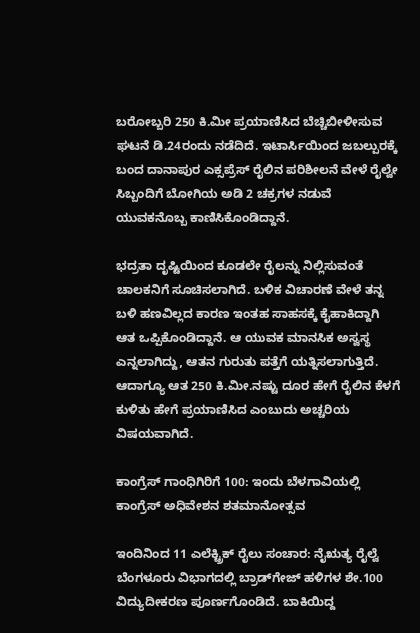ಬರೋಬ್ಬರಿ 250 ಕಿ.ಮೀ ಪ್ರಯಾಣಿಸಿದ ಬೆಚ್ಚಿಬೀಳೀಸುವ ಘಟನೆ ಡಿ.24ರಂದು ನಡೆದಿದೆ. ಇಟಾರ್ಸಿಯಿಂದ ಜಬಲ್ಪುರಕ್ಕೆ ಬಂದ ದಾನಾಪುರ ಎಕ್ಸಪ್ರೆಸ್‌ ರೈಲಿನ ಪರಿಶೀಲನೆ ವೇಳೆ ರೈಲ್ವೇ ಸಿಬ್ಬಂದಿಗೆ ಬೋಗಿಯ ಅಡಿ 2 ಚಕ್ರಗಳ ನಡುವೆ ಯುವಕನೊಬ್ಬ ಕಾಣಿಸಿಕೊಂಡಿದ್ದಾನೆ.

ಭದ್ರತಾ ದೃಷ್ಟಿಯಿಂದ ಕೂಡಲೇ ರೈಲನ್ನು ನಿಲ್ಲಿಸುವಂತೆ ಚಾಲಕನಿಗೆ ಸೂಚಿಸಲಾಗಿದೆ. ಬಳಿಕ ವಿಚಾರಣೆ ವೇಳೆ ತನ್ನ ಬಳಿ ಹಣವಿಲ್ಲದ ಕಾರಣ ಇಂತಹ ಸಾಹಸಕ್ಕೆ ಕೈಹಾಕಿದ್ದಾಗಿ ಆತ ಒಪ್ಪಿಕೊಂಡಿದ್ದಾನೆ. ಆ ಯುವಕ ಮಾನಸಿಕ ಅಸ್ವಸ್ಥ ಎನ್ನಲಾಗಿದ್ದು, ಆತನ ಗುರುತು ಪತ್ತೆಗೆ ಯತ್ನಿಸಲಾಗುತ್ತಿದೆ. ಆದಾಗ್ಯೂ ಆತ 250 ಕಿ.ಮೀ.ನಷ್ಟು ದೂರ ಹೇಗೆ ರೈಲಿನ ಕೆಳಗೆ ಕುಳಿತು ಹೇಗೆ ಪ್ರಯಾಣಿಸಿದ ಎಂಬುದು ಅಚ್ಚರಿಯ ವಿಷಯವಾಗಿದೆ.

ಕಾಂಗ್ರೆಸ್‌ ಗಾಂಧಿಗಿರಿಗೆ 100: ಇಂದು ಬೆಳಗಾವಿಯಲ್ಲಿ ಕಾಂಗ್ರೆಸ್ ಅಧಿವೇಶನ ಶತಮಾನೋತ್ಸವ

ಇಂದಿನಿಂದ 11 ಎಲೆಕ್ಟ್ರಿಕ್ ರೈಲು ಸಂಚಾರ: ನೈಋತ್ಯ ರೈಲ್ವೆ ಬೆಂಗಳೂರು ವಿಭಾಗದಲ್ಲಿ ಬ್ರಾಡ್‌ಗೇಜ್‌ ಹಳಿಗಳ ಶೇ.100 ವಿದ್ಯುದೀಕರಣ ಪೂರ್ಣಗೊಂಡಿದೆ. ಬಾಕಿಯಿದ್ದ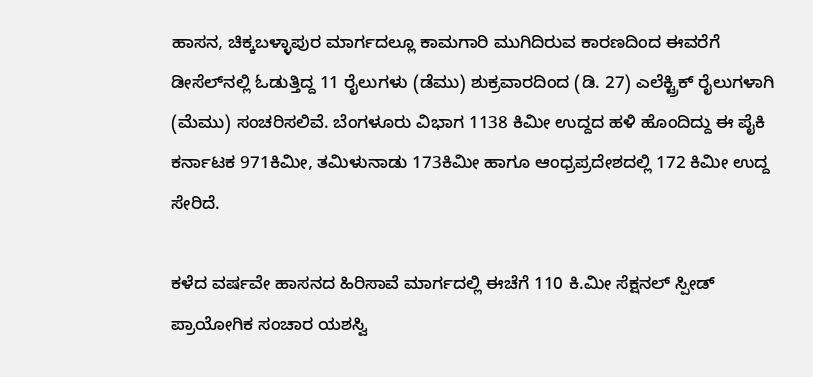ಹಾಸನ, ಚಿಕ್ಕಬಳ್ಳಾಪುರ ಮಾರ್ಗದಲ್ಲೂ ಕಾಮಗಾರಿ ಮುಗಿದಿರುವ ಕಾರಣದಿಂದ ಈವರೆಗೆ ಡೀಸೆಲ್‌ನಲ್ಲಿ ಓಡುತ್ತಿದ್ದ 11 ರೈಲುಗಳು (ಡೆಮು) ಶುಕ್ರವಾರದಿಂದ (ಡಿ. 27) ಎಲೆಕ್ಟ್ರಿಕ್‌ ರೈಲುಗಳಾಗಿ (ಮೆಮು) ಸಂಚರಿಸಲಿವೆ. ಬೆಂಗಳೂರು ವಿಭಾಗ 1138 ಕಿಮೀ ಉದ್ದದ ಹಳಿ ಹೊಂದಿದ್ದು ಈ ಪೈಕಿ ಕರ್ನಾಟಕ 971ಕಿಮೀ, ತಮಿಳುನಾಡು 173ಕಿಮೀ ಹಾಗೂ ಆಂಧ್ರಪ್ರದೇಶದಲ್ಲಿ 172 ಕಿಮೀ ಉದ್ದ ಸೇರಿದೆ.

ಕಳೆದ ವರ್ಷವೇ ಹಾಸನದ ಹಿರಿಸಾವೆ ಮಾರ್ಗದಲ್ಲಿ ಈಚೆಗೆ 110 ಕಿ.ಮೀ ಸೆಕ್ಷನಲ್‌ ಸ್ಪೀಡ್ ಪ್ರಾಯೋಗಿಕ ಸಂಚಾರ ಯಶಸ್ವಿ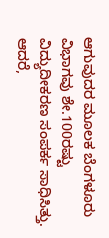ಆಗುವುದರ ಮೂಲಕ ಬೆಂಗಳೂರು ವಿಭಾಗವು ಶೇ.100ರಷ್ಟು ವಿದ್ಯುದೀಕರಣ ಸಂಪರ್ಕ ಸಾಧಿಸಿತ್ತು. ಆದರೆ,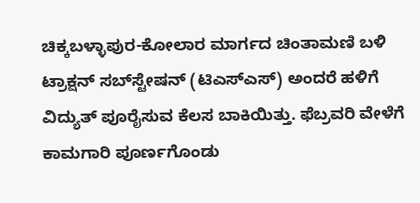ಚಿಕ್ಕಬಳ್ಳಾಪುರ-ಕೋಲಾರ ಮಾರ್ಗದ ಚಿಂತಾಮಣಿ ಬಳಿ ಟ್ರಾಕ್ಷನ್‌ ಸಬ್‌ಸ್ಟೇಷನ್ (ಟಿಎಸ್‌ಎಸ್‌) ಅಂದರೆ ಹಳಿಗೆ ವಿದ್ಯುತ್‌ ಪೂರೈಸುವ ಕೆಲಸ ಬಾಕಿಯಿತ್ತು. ಫೆಬ್ರವರಿ ವೇಳೆಗೆ ಕಾಮಗಾರಿ ಪೂರ್ಣಗೊಂಡು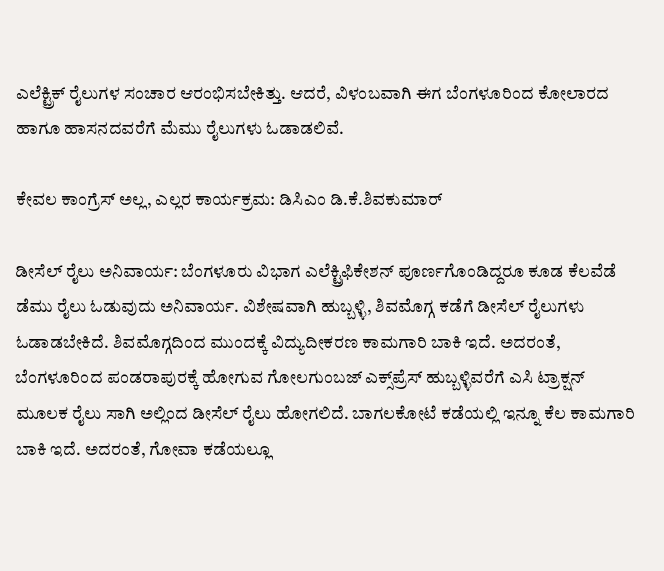ಎಲೆಕ್ಟ್ರಿಕ್‌ ರೈಲುಗಳ ಸಂಚಾರ ಆರಂಭಿಸಬೇಕಿತ್ತು. ಆದರೆ, ವಿಳಂಬವಾಗಿ ಈಗ ಬೆಂಗಳೂರಿಂದ ಕೋಲಾರದ ಹಾಗೂ ಹಾಸನದವರೆಗೆ ಮೆಮು ರೈಲುಗಳು ಓಡಾಡಲಿವೆ.

ಕೇವಲ ಕಾಂಗ್ರೆಸ್‌ ಅಲ್ಲ, ಎಲ್ಲರ ಕಾರ್ಯಕ್ರಮ: ಡಿಸಿಎಂ ಡಿ.ಕೆ.ಶಿವಕುಮಾರ್

ಡೀಸೆಲ್‌ ರೈಲು ಅನಿವಾರ್ಯ: ಬೆಂಗಳೂರು ವಿಭಾಗ ಎಲೆಕ್ಟ್ರಿಫಿಕೇಶನ್‌ ಪೂರ್ಣಗೊಂಡಿದ್ದರೂ ಕೂಡ ಕೆಲವೆಡೆ ಡೆಮು ರೈಲು ಓಡುವುದು ಅನಿವಾರ್ಯ. ವಿಶೇಷವಾಗಿ ಹುಬ್ಬಳ್ಳಿ, ಶಿವಮೊಗ್ಗ ಕಡೆಗೆ ಡೀಸೆಲ್‌ ರೈಲುಗಳು ಓಡಾಡಬೇಕಿದೆ. ಶಿವಮೊಗ್ಗದಿಂದ ಮುಂದಕ್ಕೆ ವಿದ್ಯುದೀಕರಣ ಕಾಮಗಾರಿ ಬಾಕಿ ಇದೆ. ಅದರಂತೆ, ಬೆಂಗಳೂರಿಂದ ಪಂಡರಾಪುರಕ್ಕೆ ಹೋಗುವ ಗೋಲಗುಂಬಜ್‌ ಎಕ್ಸ್‌ಪ್ರೆಸ್‌ ಹುಬ್ಬಳ್ಳಿವರೆಗೆ ಎಸಿ ಟ್ರಾಕ್ಷನ್‌ ಮೂಲಕ ರೈಲು ಸಾಗಿ ಅಲ್ಲಿಂದ ಡೀಸೆಲ್‌ ರೈಲು ಹೋಗಲಿದೆ. ಬಾಗಲಕೋಟೆ ಕಡೆಯಲ್ಲಿ ಇನ್ನೂ ಕೆಲ ಕಾಮಗಾರಿ ಬಾಕಿ ಇದೆ. ಅದರಂತೆ, ಗೋವಾ ಕಡೆಯಲ್ಲೂ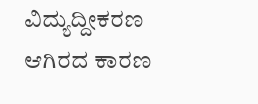ವಿದ್ಯುದ್ದೀಕರಣ ಆಗಿರದ ಕಾರಣ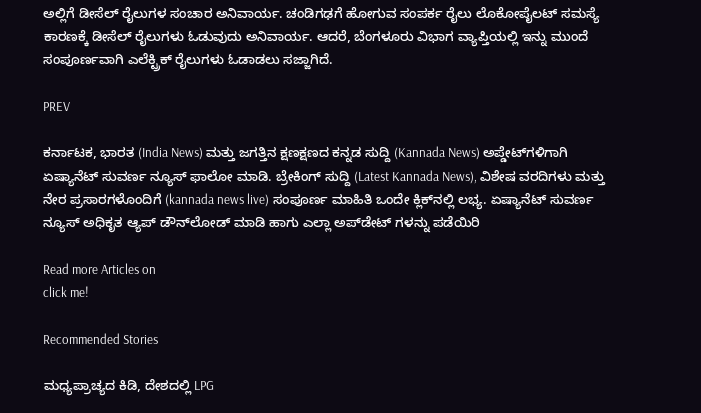ಅಲ್ಲಿಗೆ ಡೀಸೆಲ್‌ ರೈಲುಗಳ ಸಂಚಾರ ಅನಿವಾರ್ಯ. ಚಂಡಿಗಢಗೆ ಹೋಗುವ ಸಂಪರ್ಕ ರೈಲು ಲೊಕೋಪೈಲಟ್‌ ಸಮಸ್ಯೆ ಕಾರಣಕ್ಕೆ ಡೀಸೆಲ್‌ ರೈಲುಗಳು ಓಡುವುದು ಅನಿವಾರ್ಯ. ಆದರೆ, ಬೆಂಗಳೂರು ವಿಭಾಗ ವ್ಯಾಪ್ತಿಯಲ್ಲಿ ಇನ್ನು ಮುಂದೆ ಸಂಪೂರ್ಣವಾಗಿ ಎಲೆಕ್ಟ್ರಿಕ್‌ ರೈಲುಗಳು ಓಡಾಡಲು ಸಜ್ಜಾಗಿದೆ.

PREV

ಕರ್ನಾಟಕ, ಭಾರತ (India News) ಮತ್ತು ಜಗತ್ತಿನ ಕ್ಷಣಕ್ಷಣದ ಕನ್ನಡ ಸುದ್ದಿ (Kannada News) ಅಪ್ಡೇಟ್‌ಗಳಿಗಾಗಿ ಏಷ್ಯಾನೆಟ್ ಸುವರ್ಣ ನ್ಯೂಸ್‌ ಫಾಲೋ ಮಾಡಿ. ಬ್ರೇಕಿಂಗ್ ಸುದ್ದಿ (Latest Kannada News), ವಿಶೇಷ ವರದಿಗಳು ಮತ್ತು ನೇರ ಪ್ರಸಾರಗಳೊಂದಿಗೆ (kannada news live) ಸಂಪೂರ್ಣ ಮಾಹಿತಿ ಒಂದೇ ಕ್ಲಿಕ್‌ನಲ್ಲಿ ಲಭ್ಯ. ಏಷ್ಯಾನೆಟ್ ಸುವರ್ಣ ನ್ಯೂಸ್ ಅಧಿಕೃತ ಆ್ಯಪ್ ಡೌನ್‌ಲೋಡ್ ಮಾಡಿ ಹಾಗು ಎಲ್ಲಾ ಅಪ್‌ಡೇಟ್ ಗಳನ್ನು ಪಡೆಯಿರಿ

Read more Articles on
click me!

Recommended Stories

ಮಧ್ಯಪ್ರಾಚ್ಯದ ಕಿಡಿ, ದೇಶದಲ್ಲಿ LPG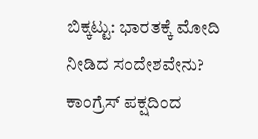ಬಿಕ್ಕಟ್ಟು: ಭಾರತಕ್ಕೆ ಮೋದಿ ನೀಡಿದ ಸಂದೇಶವೇನು?
ಕಾಂಗ್ರೆಸ್ ಪಕ್ಷದಿಂದ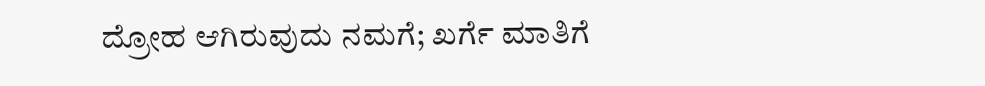ದ್ರೋಹ ಆಗಿರುವುದು ನಮಗೆ; ಖರ್ಗೆ ಮಾತಿಗೆ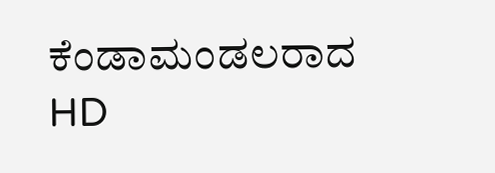ಕೆಂಡಾಮಂಡಲರಾದ HD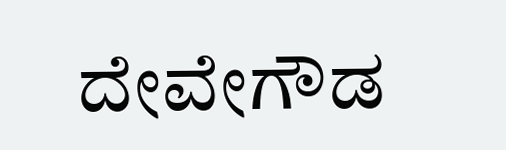ದೇವೇಗೌಡ